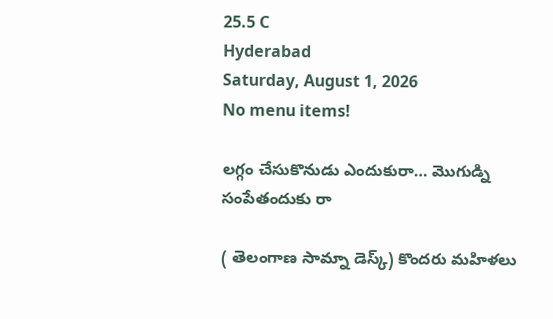25.5 C
Hyderabad
Saturday, August 1, 2026
No menu items!

లగ్గం చేసుకొనుడు ఎందుకురా… మొగుడ్ని సంపేతందుకు రా

( తెలంగాణ సామ్నా డెస్క్) కొందరు మహిళలు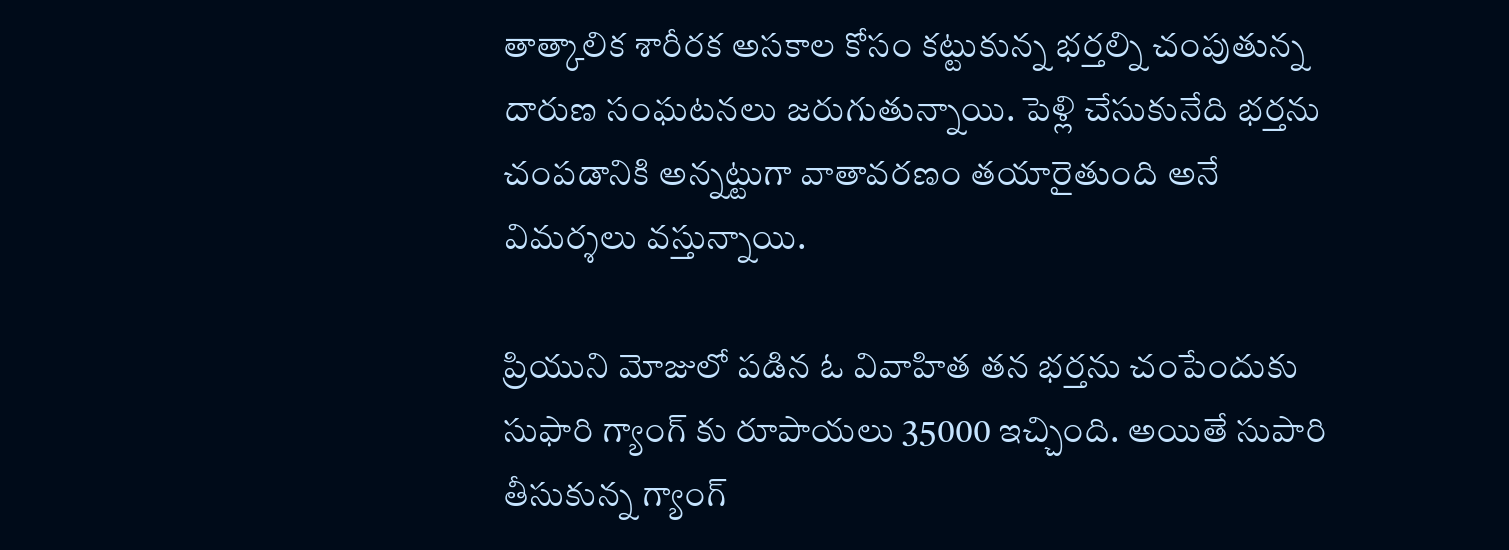తాత్కాలిక శారీరక అసకాల కోసం కట్టుకున్న భర్తల్ని చంపుతున్న దారుణ సంఘటనలు జరుగుతున్నాయి. పెళ్లి చేసుకునేది భర్తను చంపడానికి అన్నట్టుగా వాతావరణం తయారైతుంది అనే విమర్శలు వస్తున్నాయి.

ప్రియుని మోజులో పడిన ఓ వివాహిత తన భర్తను చంపేందుకు సుఫారి గ్యాంగ్ కు రూపాయలు 35000 ఇచ్చింది. అయితే సుపారి తీసుకున్న గ్యాంగ్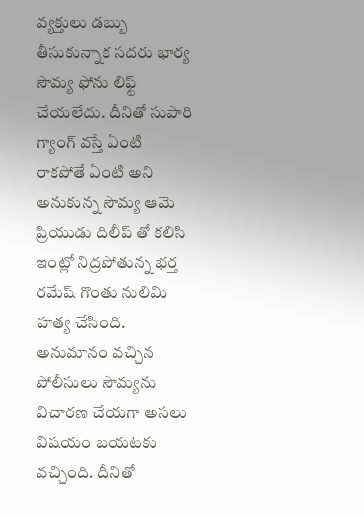వ్యక్తులు డబ్బు తీసుకున్నాక సదరు భార్య సౌమ్య ఫోను లిఫ్ట్ చేయలేదు. దీనితో సుపారి గ్యాంగ్ వస్తే ఏంటి రాకపోతే ఏంటి అని అనుకున్న సౌమ్య ఆమె ప్రియుడు దిలీప్ తో కలిసి ఇంట్లో నిద్రపోతున్న భర్త రమేష్ గొంతు నులిమి హత్య చేసింది. అనుమానం వచ్చిన పోలీసులు సౌమ్యను విచారణ చేయగా అసలు విషయం బయటకు వచ్చింది. దీనితో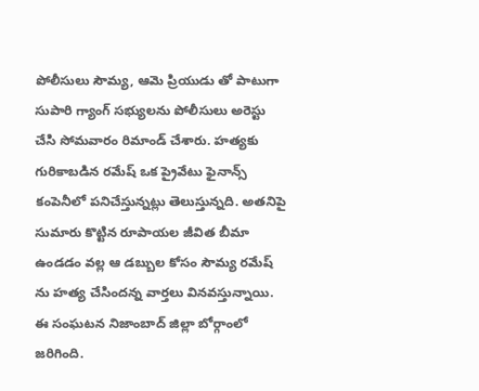పోలీసులు సౌమ్య, ఆమె ప్రియుడు తో పాటుగా సుపారి గ్యాంగ్ సభ్యులను పోలీసులు అరెస్టు చేసి సోమవారం రిమాండ్ చేశారు. హత్యకు గురికాబడిన రమేష్ ఒక ప్రైవేటు ఫైనాన్స్ కంపెనీలో పనిచేస్తున్నట్లు తెలుస్తున్నది. అతనిపై సుమారు కొట్టిన రూపాయల జీవిత బీమా ఉండడం వల్ల ఆ డబ్బుల కోసం సౌమ్య రమేష్ ను హత్య చేసిందన్న వార్తలు వినవస్తున్నాయి. ఈ సంఘటన నిజాంబాద్ జిల్లా బోర్గాంలో జరిగింది.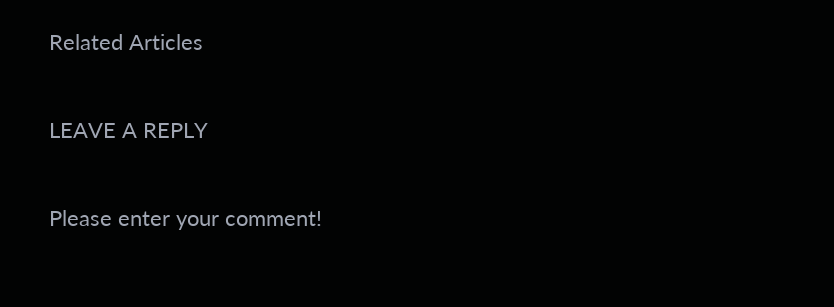Related Articles

LEAVE A REPLY

Please enter your comment!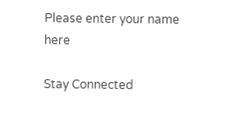Please enter your name here

Stay Connected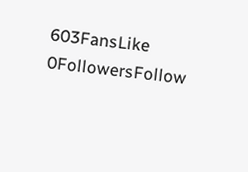603FansLike
0FollowersFollow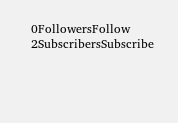0FollowersFollow
2SubscribersSubscribe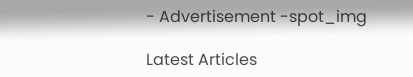- Advertisement -spot_img

Latest Articles